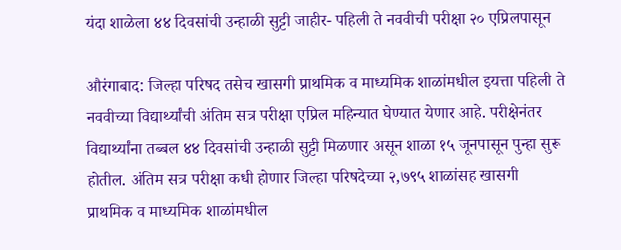यंदा शाळेला ४४ दिवसांची उन्हाळी सुट्टी जाहीर- पहिली ते नववीची परीक्षा २० एप्रिलपासून

औरंगाबाद: जिल्हा परिषद तसेच खासगी प्राथमिक व माध्यमिक शाळांमधील इयत्ता पहिली ते नववीच्या विद्यार्थ्यांची अंतिम सत्र परीक्षा एप्रिल महिन्यात घेण्यात येणार आहे. परीक्षेनंतर विद्यार्थ्यांना तब्बल ४४ दिवसांची उन्हाळी सुट्टी मिळणार असून शाळा १५ जूनपासून पुन्हा सुरू होतील. अंतिम सत्र परीक्षा कधी होणार जिल्हा परिषदेच्या २,७९५ शाळांसह खासगी प्राथमिक व माध्यमिक शाळांमधील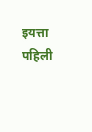इयत्ता पहिली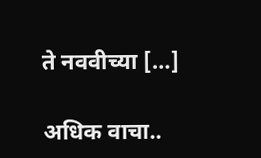ते नववीच्या […]

अधिक वाचा..